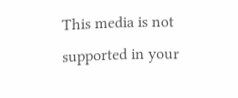This media is not supported in your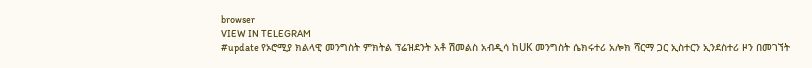browser
VIEW IN TELEGRAM
#update የኦሮሚያ ክልላዊ መንግስት ምክትል ፕሬዝደንት አቶ ሽመልስ አብዲሳ ከUK መንግስት ሴክሩተሪ አሎክ ሻርማ ጋር ኢስተርን ኢንደስተሪ ዞን በመገኘት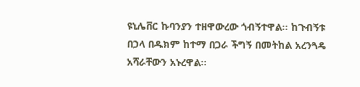ዩኒሌቨር ኩባንያን ተዘዋውረው ጎብኝተዋል፡፡ ከጉብኝቱ በኃላ በዱክም ከተማ በጋራ ችግኝ በመትከል አረንጓዴ አሻራቸውን አኑረዋል፡፡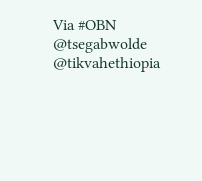Via #OBN
@tsegabwolde @tikvahethiopia